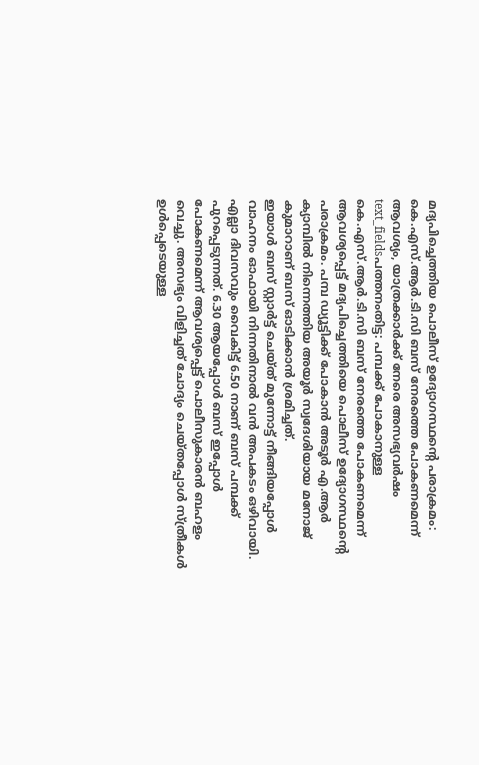മദ്യപിച്ചെത്തിയ പൊലീസ് ഉദ്യോഗസ്ഥന്റെ പരാക്രമം: കെ.എസ്.ആർ.ടി.സി ബസ് നേരത്തെ പോകണമെന്ന് ആവശ്യം, യാത്രക്കാർക്ക് നേരെ അസഭ്യവർഷം
text_fieldsപത്തനംതിട്ട: പമ്പക്ക് പോകാനുള്ള കെ.എസ്.ആർ.ടി.സി ബസ് നേരത്തെ പോകണമെന്ന് ആവശ്യപ്പെട്ട് മദ്യപിച്ചെത്തിയെ പൊലീസ് ഉദ്യോഗസ്ഥന്റെ പരാക്രമം. പമ്പ ഡ്യൂട്ടിക്ക് പോകാൻ അടൂർ എ.ആർ ക്യാമ്പിൽ നിന്നെത്തിയ അയൂർ സ്വദേശിയായ മനോജ് കുമാറാണ് ബസ് ഓടിക്കാൻ ശ്രമിച്ചത്.
ഇയാൾ ബസ് സ്റ്റാർട്ട് ചെയ്ത് മുന്നോട്ട് നീങ്ങിയപ്പോൾ വാഹനം ഓഫായി നിന്നതിനാൽ വൻ അപകടം ഒഴിവായി. എല്ലാ ദിവസവും വൈകിട്ട് 6.50 നാണ് ബസ് പമ്പക്ക് പുറപ്പെടുന്നത്. 6.30 ആയപ്പോൾ ബസ് ഇപ്പോൾ പോകണമെന്ന് ആവശ്യപ്പെട്ട് പൊലീസുകാരൻ ബഹളം വെച്ചു. അസഭ്യം വിളിച്ചത് ചോദ്യം ചെയ്തപ്പോൾ സ്ത്രീകൾ ഉൾപ്പെടെയുള്ള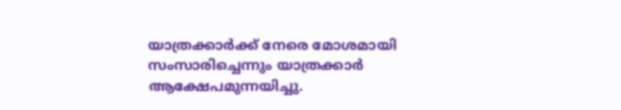യാത്രക്കാർക്ക് നേരെ മോശമായി സംസാരിച്ചെന്നും യാത്രക്കാർ ആക്ഷേപമുന്നയിച്ചു.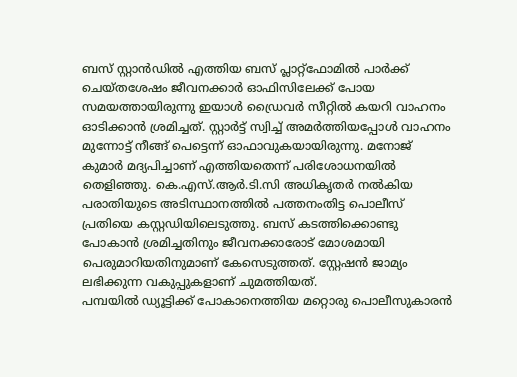ബസ് സ്റ്റാൻഡിൽ എത്തിയ ബസ് പ്ലാറ്റ്ഫോമിൽ പാർക്ക് ചെയ്തശേഷം ജീവനക്കാർ ഓഫിസിലേക്ക് പോയ സമയത്തായിരുന്നു ഇയാൾ ഡ്രൈവർ സീറ്റിൽ കയറി വാഹനം ഓടിക്കാൻ ശ്രമിച്ചത്. സ്റ്റാർട്ട് സ്വിച്ച് അമർത്തിയപ്പോൾ വാഹനം മുന്നോട്ട് നീങ്ങ് പെട്ടെന്ന് ഓഫാവുകയായിരുന്നു. മനോജ് കുമാർ മദ്യപിച്ചാണ് എത്തിയതെന്ന് പരിശോധനയിൽ തെളിഞ്ഞു. കെ.എസ്.ആർ.ടി.സി അധികൃതർ നൽകിയ പരാതിയുടെ അടിസ്ഥാനത്തിൽ പത്തനംതിട്ട പൊലീസ് പ്രതിയെ കസ്റ്റഡിയിലെടുത്തു. ബസ് കടത്തിക്കൊണ്ടു പോകാൻ ശ്രമിച്ചതിനും ജീവനക്കാരോട് മോശമായി പെരുമാറിയതിനുമാണ് കേസെടുത്തത്. സ്റ്റേഷൻ ജാമ്യം ലഭിക്കുന്ന വകുപ്പുകളാണ് ചുമത്തിയത്.
പമ്പയിൽ ഡ്യൂട്ടിക്ക് പോകാനെത്തിയ മറ്റൊരു പൊലീസുകാരൻ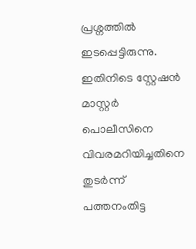പ്രശ്നത്തിൽ ഇടപ്പെട്ടിരുന്നു. ഇതിനിടെ സ്റ്റേഷൻ മാസ്റ്റർ പൊലീസിനെ വിവരമറിയിച്ചതിനെ തുടർന്ന് പത്തനംതിട്ട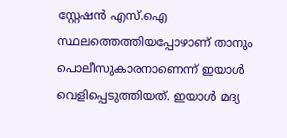സ്റ്റേഷൻ എസ്.ഐ സ്ഥലത്തെത്തിയപ്പോഴാണ് താനും പൊലീസുകാരനാണെന്ന് ഇയാൾ വെളിപ്പെടുത്തിയത്. ഇയാൾ മദ്യ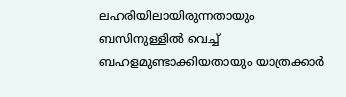ലഹരിയിലായിരുന്നതായും ബസിനുള്ളിൽ വെച്ച് ബഹളമുണ്ടാക്കിയതായും യാത്രക്കാർ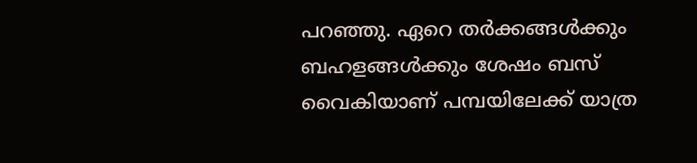പറഞ്ഞു. ഏറെ തർക്കങ്ങൾക്കും ബഹളങ്ങൾക്കും ശേഷം ബസ് വൈകിയാണ് പമ്പയിലേക്ക് യാത്ര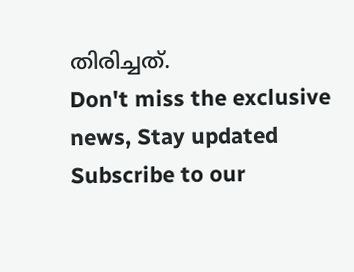തിരിച്ചത്.
Don't miss the exclusive news, Stay updated
Subscribe to our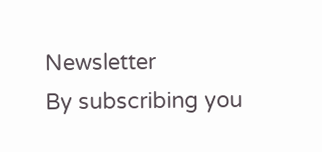Newsletter
By subscribing you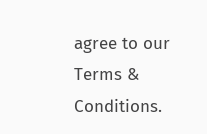agree to our Terms & Conditions.